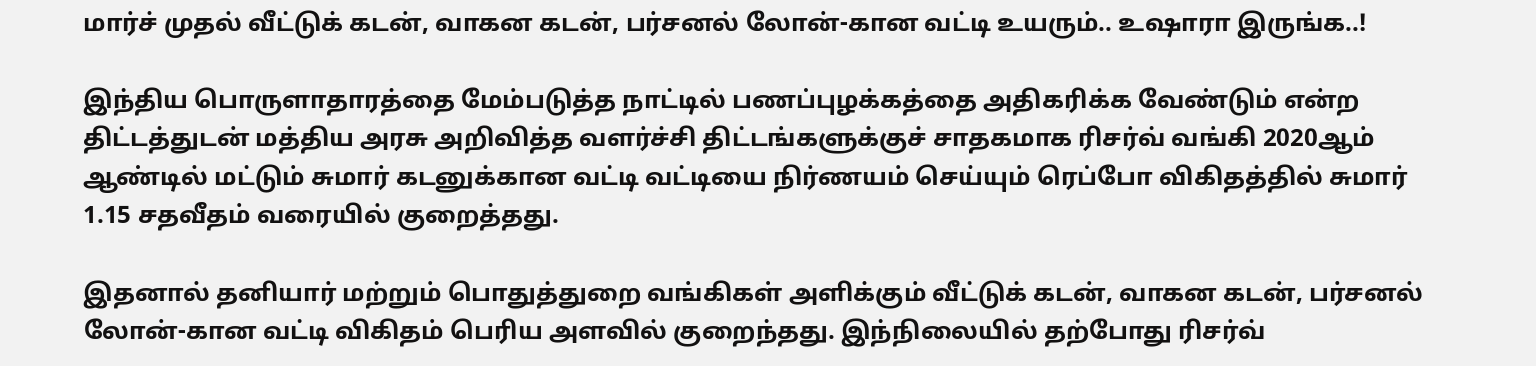மார்ச் முதல் வீட்டுக் கடன், வாகன கடன், பர்சனல் லோன்-கான வட்டி உயரும்.. உஷாரா இருங்க..!

இந்திய பொருளாதாரத்தை மேம்படுத்த நாட்டில் பணப்புழக்கத்தை அதிகரிக்க வேண்டும் என்ற திட்டத்துடன் மத்திய அரசு அறிவித்த வளர்ச்சி திட்டங்களுக்குச் சாதகமாக ரிசர்வ் வங்கி 2020ஆம் ஆண்டில் மட்டும் சுமார் கடனுக்கான வட்டி வட்டியை நிர்ணயம் செய்யும் ரெப்போ விகிதத்தில் சுமார் 1.15 சதவீதம் வரையில் குறைத்தது.

இதனால் தனியார் மற்றும் பொதுத்துறை வங்கிகள் அளிக்கும் வீட்டுக் கடன், வாகன கடன், பர்சனல் லோன்-கான வட்டி விகிதம் பெரிய அளவில் குறைந்தது. இந்நிலையில் தற்போது ரிசர்வ்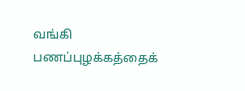வங்கி பணப்புழக்கத்தைக்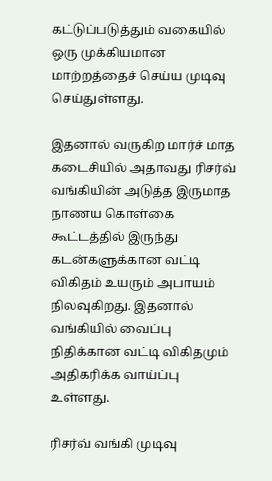கட்டுப்படுத்தும் வகையில் ஒரு முக்கியமான மாற்றத்தைச் செய்ய முடிவு செய்துள்ளது.

இதனால் வருகிற மார்ச் மாத கடைசியில் அதாவது ரிசர்வ் வங்கியின் அடுத்த இருமாத நாணய கொள்கை கூட்டத்தில் இருந்து கடன்களுக்கான வட்டி விகிதம் உயரும் அபாயம் நிலவுகிறது. இதனால் வங்கியில் வைப்பு நிதிக்கான வட்டி விகிதமும் அதிகரிக்க வாய்ப்பு உள்ளது.

ரிசர்வ் வங்கி முடிவு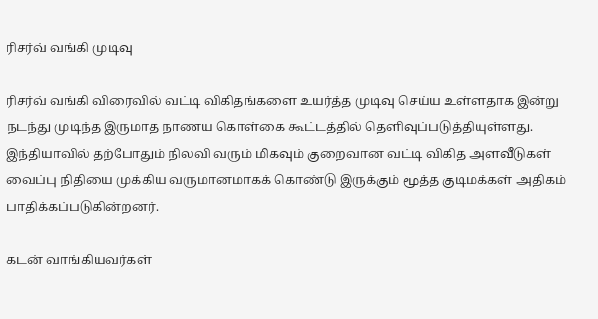ரிசர்வ் வங்கி முடிவு

ரிசர்வ் வங்கி விரைவில் வட்டி விகிதங்களை உயர்த்த முடிவு செய்ய உள்ளதாக இன்று நடந்து முடிந்த இருமாத நாணய கொள்கை கூட்டத்தில் தெளிவுப்படுத்தியுள்ளது. இந்தியாவில் தற்போதும் நிலவி வரும் மிகவும் குறைவான வட்டி விகித அளவீடுகள் வைப்பு நிதியை முக்கிய வருமானமாகக் கொண்டு இருக்கும் மூத்த குடிமக்கள் அதிகம் பாதிக்கப்படுகின்றனர்.

கடன் வாங்கியவர்கள்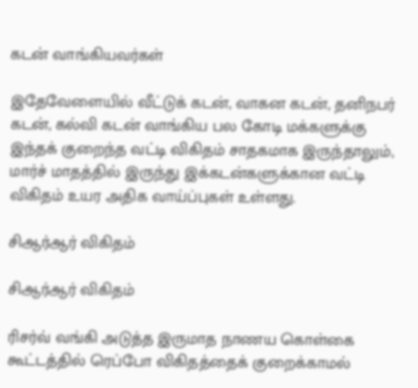கடன் வாங்கியவர்கள்

இதேவேளையில் வீட்டுக் கடன், வாகன கடன், தனிநபர் கடன், கல்வி கடன் வாங்கிய பல கோடி மக்களுக்கு இந்தக் குறைந்த வட்டி விகிதம் சாதகமாக இருந்தாலும், மார்ச் மாதத்தில் இருந்து இக்கடன்களுக்கான வட்டி விகிதம் உயர அதிக வாய்ப்புகள் உள்ளது.

சிஆர்ஆர் விகிதம்

சிஆர்ஆர் விகிதம்

ரிசர்வ் வங்கி அடுத்த இருமாத நாணய கொள்கை கூட்டத்தில் ரெப்போ விகிதத்தைக் குறைக்காமல்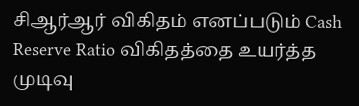சிஆர்ஆர் விகிதம் எனப்படும் Cash Reserve Ratio விகிதத்தை உயர்த்த முடிவு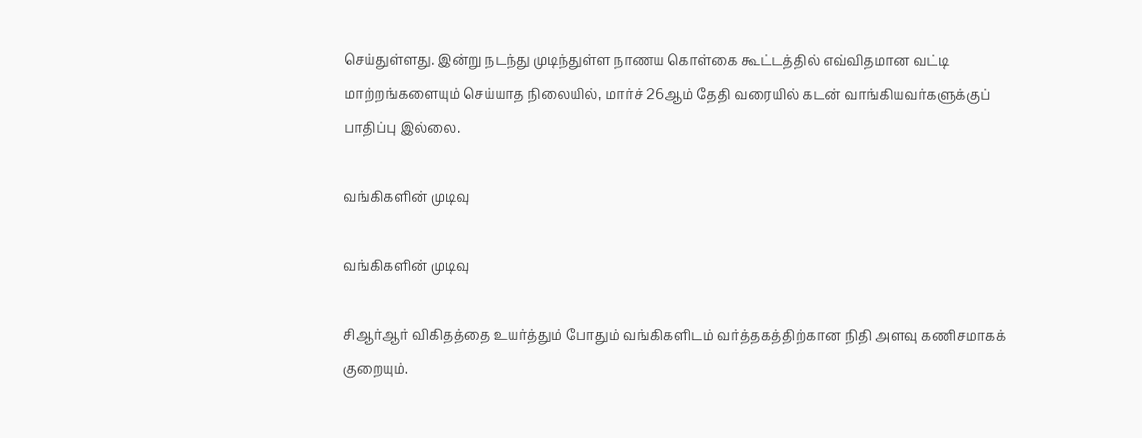செய்துள்ளது. இன்று நடந்து முடிந்துள்ள நாணய கொள்கை கூட்டத்தில் எவ்விதமான வட்டி மாற்றங்களையும் செய்யாத நிலையில், மார்ச் 26ஆம் தேதி வரையில் கடன் வாங்கியவர்களுக்குப் பாதிப்பு இல்லை.

வங்கிகளின் முடிவு

வங்கிகளின் முடிவு

சிஆர்ஆர் விகிதத்தை உயர்த்தும் போதும் வங்கிகளிடம் வர்த்தகத்திற்கான நிதி அளவு கணிசமாகக் குறையும்.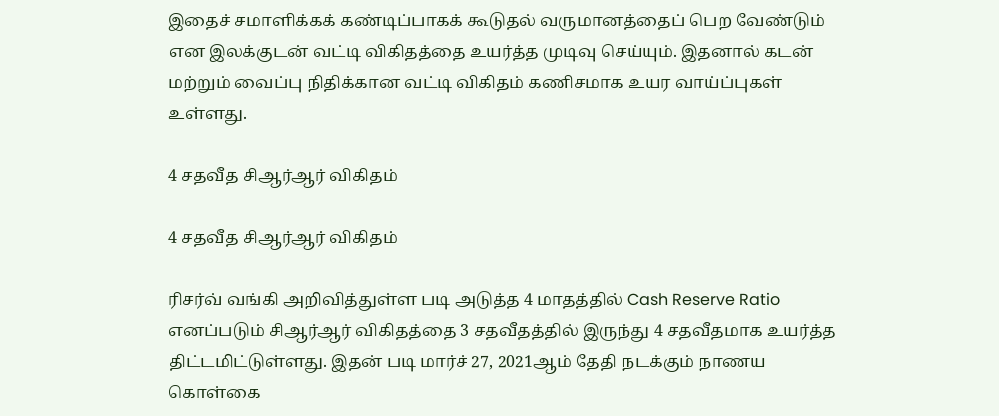இதைச் சமாளிக்கக் கண்டிப்பாகக் கூடுதல் வருமானத்தைப் பெற வேண்டும் என இலக்குடன் வட்டி விகிதத்தை உயர்த்த முடிவு செய்யும். இதனால் கடன் மற்றும் வைப்பு நிதிக்கான வட்டி விகிதம் கணிசமாக உயர வாய்ப்புகள் உள்ளது.

4 சதவீத சிஆர்ஆர் விகிதம்

4 சதவீத சிஆர்ஆர் விகிதம்

ரிசர்வ் வங்கி அறிவித்துள்ள படி அடுத்த 4 மாதத்தில் Cash Reserve Ratio எனப்படும் சிஆர்ஆர் விகிதத்தை 3 சதவீதத்தில் இருந்து 4 சதவீதமாக உயர்த்த திட்டமிட்டுள்ளது. இதன் படி மார்ச் 27, 2021ஆம் தேதி நடக்கும் நாணய கொள்கை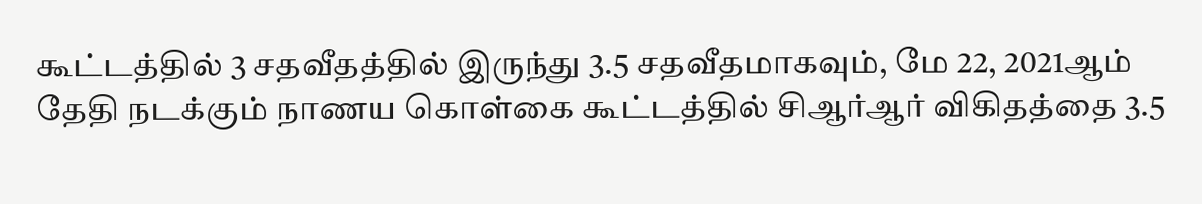கூட்டத்தில் 3 சதவீதத்தில் இருந்து 3.5 சதவீதமாகவும், மே 22, 2021ஆம் தேதி நடக்கும் நாணய கொள்கை கூட்டத்தில் சிஆர்ஆர் விகிதத்தை 3.5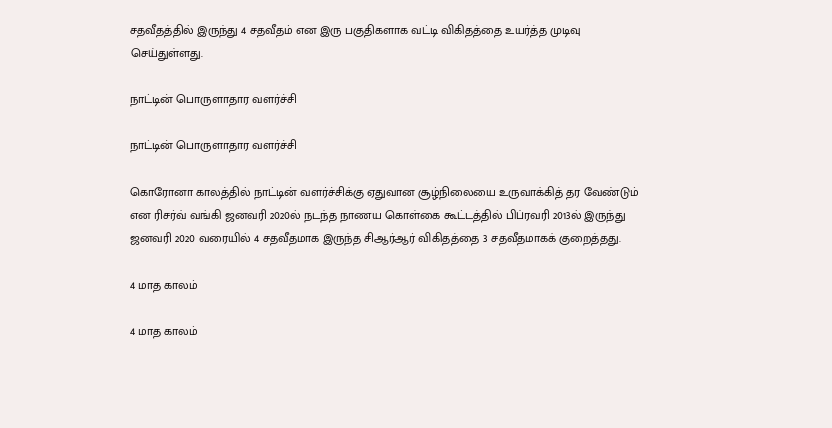சதவீதத்தில் இருந்து 4 சதவீதம் என இரு பகுதிகளாக வட்டி விகிதத்தை உயர்த்த முடிவு செய்துள்ளது.

நாட்டின் பொருளாதார வளர்ச்சி

நாட்டின் பொருளாதார வளர்ச்சி

கொரோனா காலத்தில் நாட்டின் வளர்ச்சிக்கு ஏதுவான சூழ்நிலையை உருவாக்கித் தர வேண்டும் என ரிசர்வ் வங்கி ஜனவரி 2020ல் நடந்த நாணய கொள்கை கூட்டத்தில் பிப்ரவரி 2013ல் இருந்து ஜனவரி 2020 வரையில் 4 சதவீதமாக இருந்த சிஆர்ஆர் விகிதத்தை 3 சதவீதமாகக் குறைத்தது.

4 மாத காலம்

4 மாத காலம்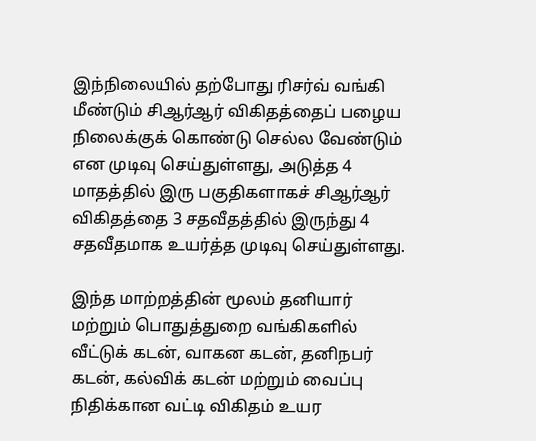இந்நிலையில் தற்போது ரிசர்வ் வங்கி மீண்டும் சிஆர்ஆர் விகிதத்தைப் பழைய நிலைக்குக் கொண்டு செல்ல வேண்டும் என முடிவு செய்துள்ளது, அடுத்த 4 மாதத்தில் இரு பகுதிகளாகச் சிஆர்ஆர் விகிதத்தை 3 சதவீதத்தில் இருந்து 4 சதவீதமாக உயர்த்த முடிவு செய்துள்ளது.

இந்த மாற்றத்தின் மூலம் தனியார் மற்றும் பொதுத்துறை வங்கிகளில் வீட்டுக் கடன், வாகன கடன், தனிநபர் கடன், கல்விக் கடன் மற்றும் வைப்பு நிதிக்கான வட்டி விகிதம் உயர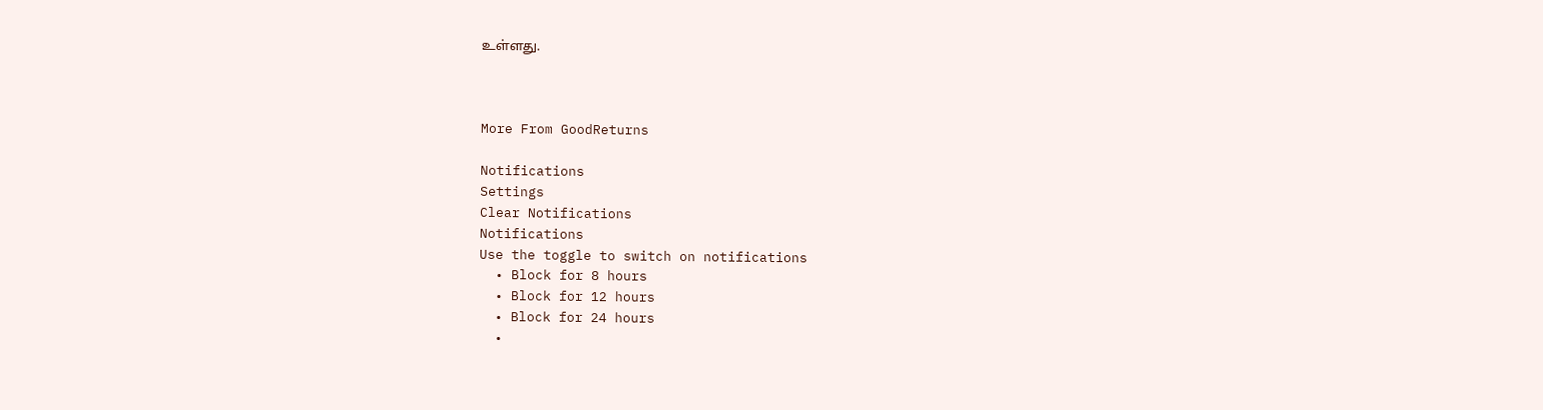உள்ளது.



More From GoodReturns

Notifications
Settings
Clear Notifications
Notifications
Use the toggle to switch on notifications
  • Block for 8 hours
  • Block for 12 hours
  • Block for 24 hours
  •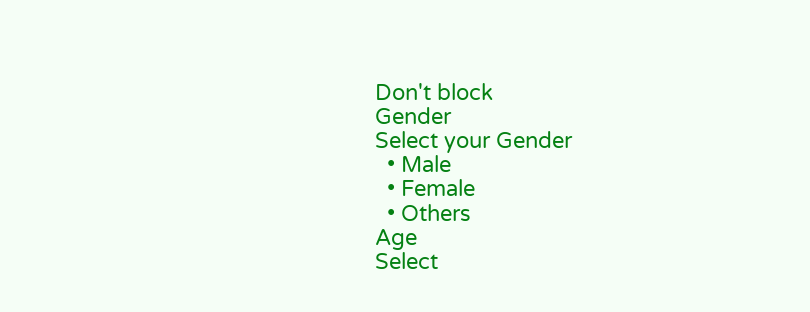Don't block
Gender
Select your Gender
  • Male
  • Female
  • Others
Age
Select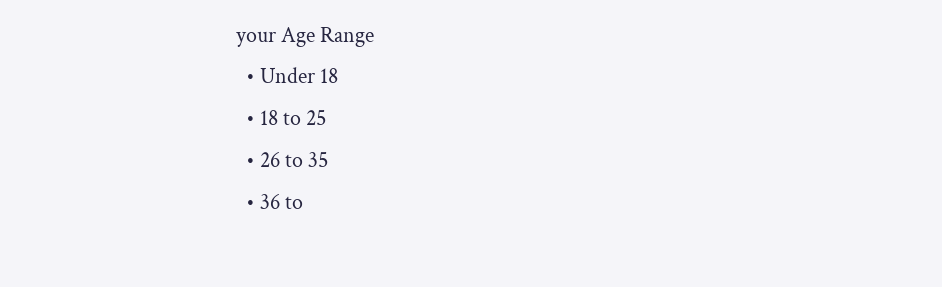your Age Range
  • Under 18
  • 18 to 25
  • 26 to 35
  • 36 to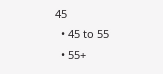45
  • 45 to 55
  • 55+